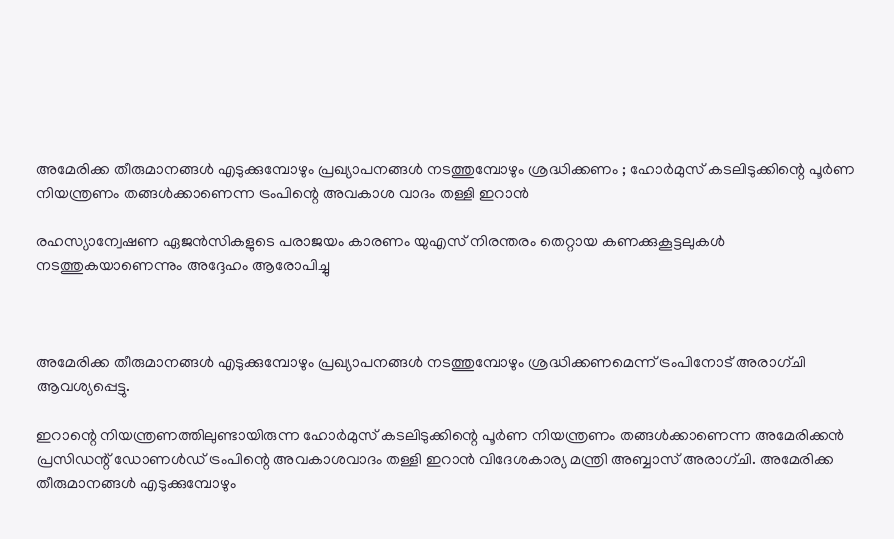അമേരിക്ക തീരുമാനങ്ങള്‍ എടുക്കുമ്പോഴും പ്രഖ്യാപനങ്ങള്‍ നടത്തുമ്പോഴും ശ്രദ്ധിക്കണം ; ഹോര്‍മുസ് കടലിടുക്കിന്റെ പൂര്‍ണ നിയന്ത്രണം തങ്ങള്‍ക്കാണെന്ന ട്രംപിന്റെ അവകാശ വാദം തള്ളി ഇറാന്‍

രഹസ്യാന്വേഷണ ഏജന്‍സികളുടെ പരാജയം കാരണം യുഎസ് നിരന്തരം തെറ്റായ കണക്കുകൂട്ടലുകള്‍ നടത്തുകയാണെന്നും അദ്ദേഹം ആരോപിച്ചു



അമേരിക്ക തീരുമാനങ്ങള്‍ എടുക്കുമ്പോഴും പ്രഖ്യാപനങ്ങള്‍ നടത്തുമ്പോഴും ശ്രദ്ധിക്കണമെന്ന് ട്രംപിനോട് അരാഗ്ചി ആവശ്യപ്പെട്ടു.

ഇറാന്റെ നിയന്ത്രണത്തിലുണ്ടായിരുന്ന ഹോര്‍മുസ് കടലിടുക്കിന്റെ പൂര്‍ണ നിയന്ത്രണം തങ്ങള്‍ക്കാണെന്ന അമേരിക്കന്‍ പ്രസിഡന്റ് ഡോണള്‍ഡ് ട്രംപിന്റെ അവകാശവാദം തള്ളി ഇറാന്‍ വിദേശകാര്യ മന്ത്രി അബ്ബാസ് അരാഗ്ചി. അമേരിക്ക തീരുമാനങ്ങള്‍ എടുക്കുമ്പോഴും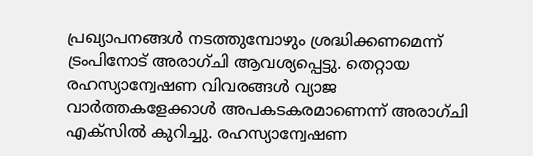പ്രഖ്യാപനങ്ങള്‍ നടത്തുമ്പോഴും ശ്രദ്ധിക്കണമെന്ന് ട്രംപിനോട് അരാഗ്ചി ആവശ്യപ്പെട്ടു. തെറ്റായ രഹസ്യാന്വേഷണ വിവരങ്ങള്‍ വ്യാജ വാര്‍ത്തകളേക്കാള്‍ അപകടകരമാണെന്ന് അരാഗ്ചി എക്സില്‍ കുറിച്ചു. രഹസ്യാന്വേഷണ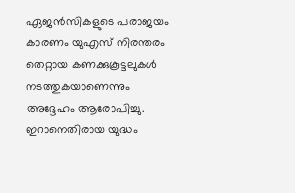ഏജന്‍സികളുടെ പരാജയം കാരണം യുഎസ് നിരന്തരം തെറ്റായ കണക്കുകൂട്ടലുകള്‍ നടത്തുകയാണെന്നും അദ്ദേഹം ആരോപിച്ചു. ഇറാനെതിരായ യുദ്ധം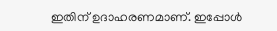ഇതിന് ഉദാഹരണമാണ്. ഇപ്പോള്‍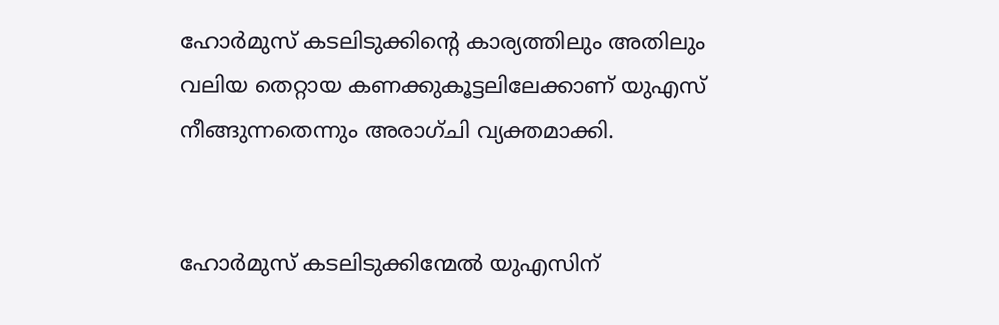ഹോര്‍മുസ് കടലിടുക്കിന്റെ കാര്യത്തിലും അതിലും വലിയ തെറ്റായ കണക്കുകൂട്ടലിലേക്കാണ് യുഎസ് നീങ്ങുന്നതെന്നും അരാഗ്ചി വ്യക്തമാക്കി.


ഹോര്‍മുസ് കടലിടുക്കിന്മേല്‍ യുഎസിന്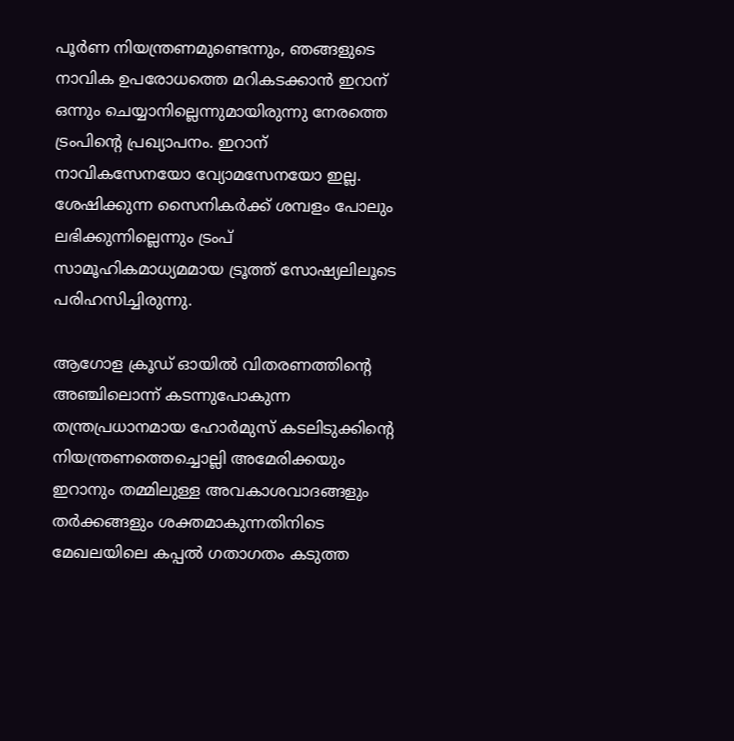പൂര്‍ണ നിയന്ത്രണമുണ്ടെന്നും, ഞങ്ങളുടെ നാവിക ഉപരോധത്തെ മറികടക്കാന്‍ ഇറാന് ഒന്നും ചെയ്യാനില്ലെന്നുമായിരുന്നു നേരത്തെ ട്രംപിന്റെ പ്രഖ്യാപനം. ഇറാന് നാവികസേനയോ വ്യോമസേനയോ ഇല്ല. ശേഷിക്കുന്ന സൈനികര്‍ക്ക് ശമ്പളം പോലും ലഭിക്കുന്നില്ലെന്നും ട്രംപ് സാമൂഹികമാധ്യമമായ ട്രൂത്ത് സോഷ്യലിലൂടെ പരിഹസിച്ചിരുന്നു.

ആഗോള ക്രൂഡ് ഓയില്‍ വിതരണത്തിന്റെ അഞ്ചിലൊന്ന് കടന്നുപോകുന്ന തന്ത്രപ്രധാനമായ ഹോര്‍മുസ് കടലിടുക്കിന്റെ നിയന്ത്രണത്തെച്ചൊല്ലി അമേരിക്കയും ഇറാനും തമ്മിലുള്ള അവകാശവാദങ്ങളും തര്‍ക്കങ്ങളും ശക്തമാകുന്നതിനിടെ മേഖലയിലെ കപ്പല്‍ ഗതാഗതം കടുത്ത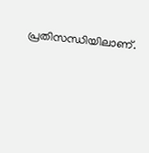പ്രതിസന്ധിയിലാണ്.